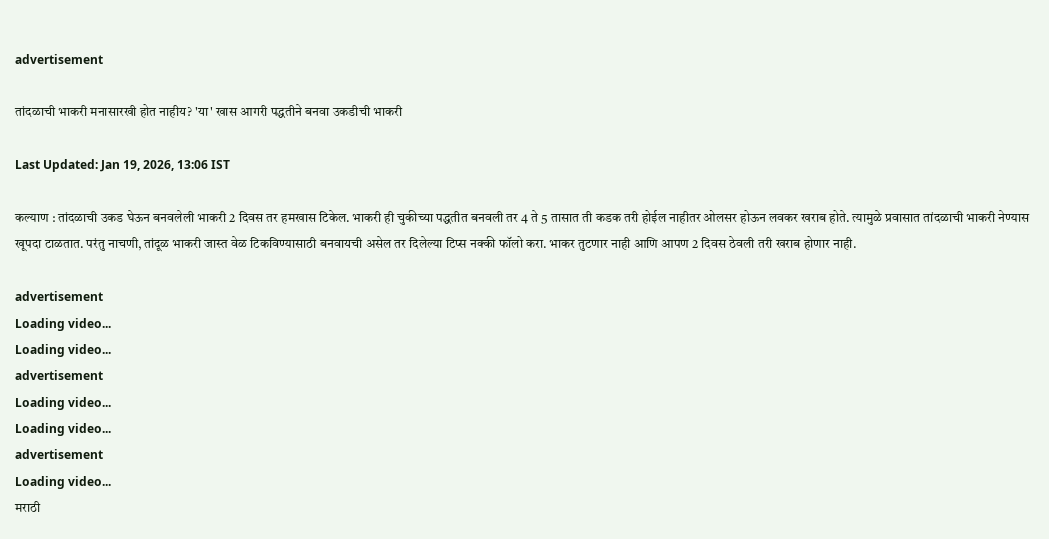advertisement

तांदळाची भाकरी मनासारखी होत नाहीय? 'या' खास आगरी पद्धतीने बनवा उकडीची भाकरी

Last Updated: Jan 19, 2026, 13:06 IST

कल्याण : तांदळाची उकड घेऊन बनवलेली भाकरी 2 दिवस तर हमखास टिकेल. भाकरी ही चुकीच्या पद्धतीत बनवली तर 4 ते 5 तासात ती कडक तरी होईल नाहीतर ओलसर होऊन लवकर खराब होते. त्यामुळे प्रवासात तांदळाची भाकरी नेण्यास खूपदा टाळतात. परंतु नाचणी, तांदूळ भाकरी जास्त वेळ टिकविण्यासाठी बनवायची असेल तर दिलेल्या टिप्स नक्की फॉलो करा. भाकर तुटणार नाही आणि आपण 2 दिवस ठेवली तरी खराब होणार नाही.

advertisement
Loading video...
Loading video...
advertisement
Loading video...
Loading video...
advertisement
Loading video...
मराठी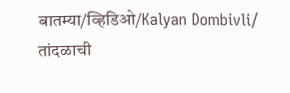बातम्या/व्हिडिओ/Kalyan Dombivli/
तांदळाची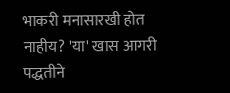भाकरी मनासारखी होत नाहीय? 'या' खास आगरी पद्धतीने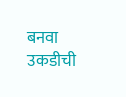बनवा उकडीची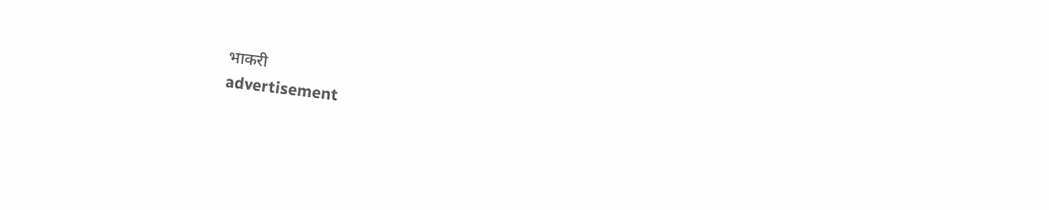भाकरी
advertisement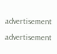advertisement
advertisement